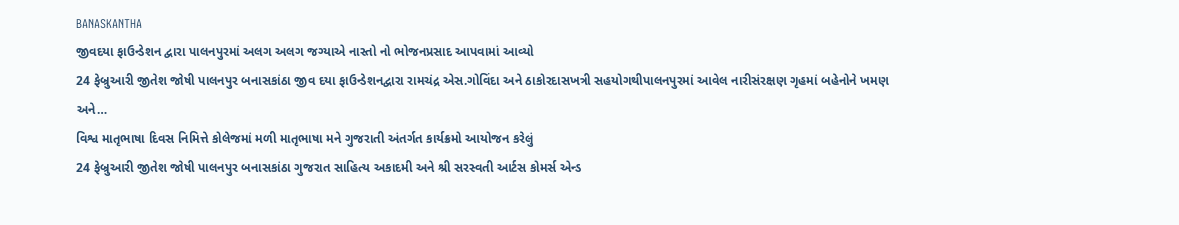BANASKANTHA
જીવદયા ફાઉન્ડેશન દ્વારા પાલનપુરમાં અલગ અલગ જગ્યાએ નાસ્તો નો ભોજનપ્રસાદ આપવામાં આવ્યો
24 ફેબ્રુઆરી જીતેશ જોષી પાલનપુર બનાસકાંઠા જીવ દયા ફાઉન્ડેશનદ્વારા રામચંદ્ર એસ.ગોવિંદા અને ઠાકોરદાસખત્રી સહયોગથીપાલનપુરમાં આવેલ નારીસંરક્ષણ ગૃહમાં બહેનોને ખમણ અને…
વિશ્વ માતૃભાષા દિવસ નિમિત્તે કોલેજમાં મળી માતૃભાષા મને ગુજરાતી અંતર્ગત કાર્યક્રમો આયોજન કરેલું
24 ફેબ્રુઆરી જીતેશ જોષી પાલનપુર બનાસકાંઠા ગુજરાત સાહિત્ય અકાદમી અને શ્રી સરસ્વતી આર્ટસ કોમર્સ એન્ડ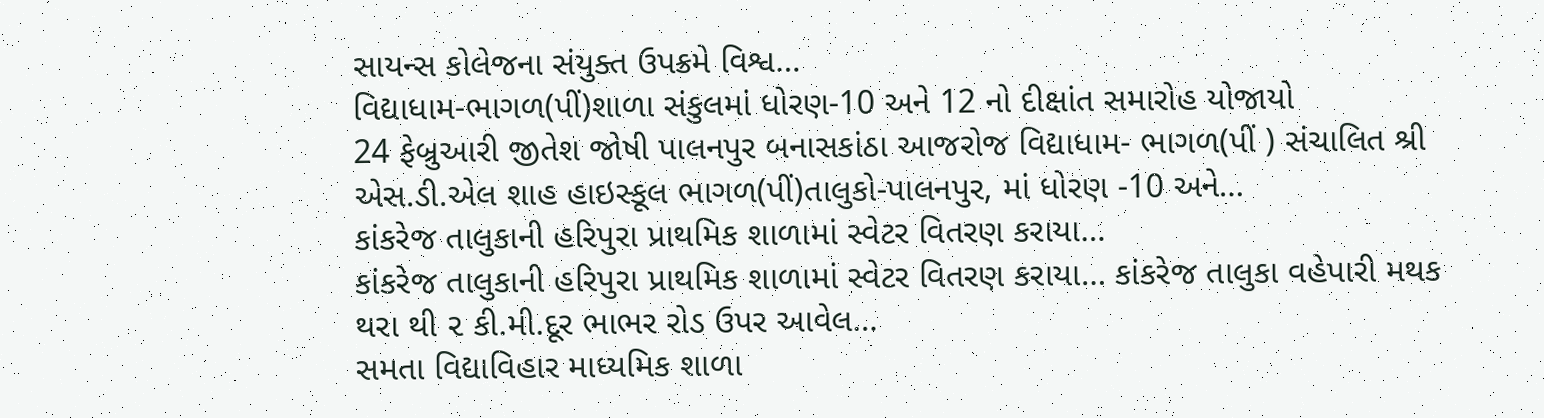સાયન્સ કોલેજના સંયુક્ત ઉપક્રમે વિશ્વ…
વિદ્યાધામ-ભાગળ(પીં)શાળા સંકુલમાં ધોરણ-10 અને 12 નો દીક્ષાંત સમારોહ યોજાયો
24 ફેબ્રુઆરી જીતેશ જોષી પાલનપુર બનાસકાંઠા આજરોજ વિદ્યાધામ- ભાગળ(પીં ) સંચાલિત શ્રી એસ.ડી.એલ શાહ હાઇસ્કૂલ ભાગળ(પીં)તાલુકો-પાલનપુર, માં ધોરણ -10 અને…
કાંકરેજ તાલુકાની હરિપુરા પ્રાથમિક શાળામાં સ્વેટર વિતરણ કરાયા…
કાંકરેજ તાલુકાની હરિપુરા પ્રાથમિક શાળામાં સ્વેટર વિતરણ કરાયા… કાંકરેજ તાલુકા વહેપારી મથક થરા થી ૨ કી.મી.દૂર ભાભર રોડ ઉપર આવેલ…
સમતા વિદ્યાવિહાર માધ્યમિક શાળા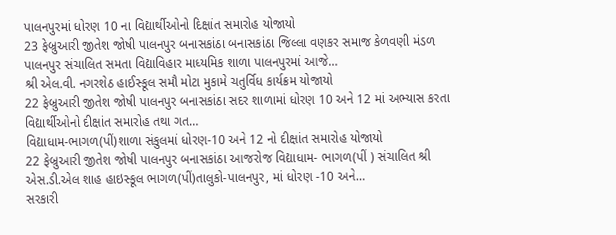પાલનપુરમાં ધોરણ 10 ના વિદ્યાર્થીઓનો દિક્ષાંત સમારોહ યોજાયો
23 ફેબ્રુઆરી જીતેશ જોષી પાલનપુર બનાસકાંઠા બનાસકાંઠા જિલ્લા વણકર સમાજ કેળવણી મંડળ પાલનપુર સંચાલિત સમતા વિદ્યાવિહાર માધ્યમિક શાળા પાલનપુરમાં આજે…
શ્રી એલ.વી. નગરશેઠ હાઈસ્કૂલ સમૌ મોટા મુકામે ચતુર્વિધ કાર્યક્રમ યોજાયો
22 ફેબ્રુઆરી જીતેશ જોષી પાલનપુર બનાસકાંઠા સદર શાળામાં ધોરણ 10 અને 12 માં અભ્યાસ કરતા વિદ્યાર્થીઓનો દીક્ષાંત સમારોહ તથા ગત…
વિદ્યાધામ-ભાગળ(પીં)શાળા સંકુલમાં ધોરણ-10 અને 12 નો દીક્ષાંત સમારોહ યોજાયો
22 ફેબ્રુઆરી જીતેશ જોષી પાલનપુર બનાસકાંઠા આજરોજ વિદ્યાધામ- ભાગળ(પીં ) સંચાલિત શ્રી એસ.ડી.એલ શાહ હાઇસ્કૂલ ભાગળ(પીં)તાલુકો-પાલનપુર, માં ધોરણ -10 અને…
સરકારી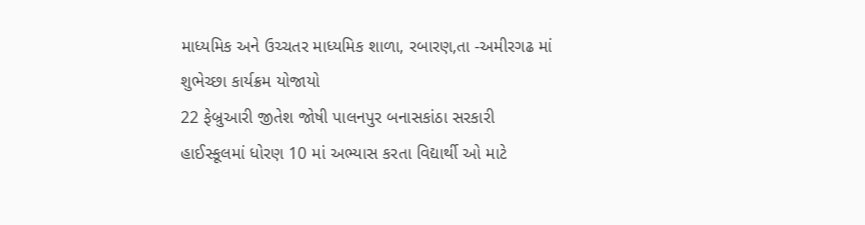માધ્યમિક અને ઉચ્ચતર માધ્યમિક શાળા, રબારણ,તા -અમીરગઢ માં શુભેચ્છા કાર્યક્રમ યોજાયો
22 ફેબ્રુઆરી જીતેશ જોષી પાલનપુર બનાસકાંઠા સરકારી હાઈસ્કૂલમાં ધોરણ 10 માં અભ્યાસ કરતા વિદ્યાર્થી ઓ માટે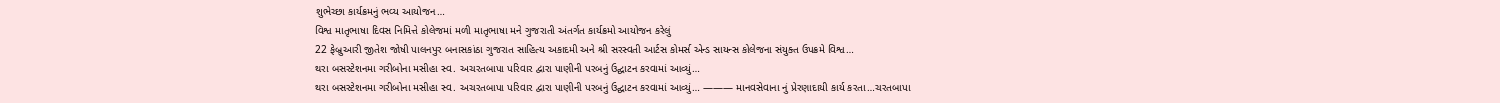શુભેચ્છા કાર્યક્રમનું ભવ્ય આયોજન…
વિશ્વ માતૃભાષા દિવસ નિમિત્તે કોલેજમાં મળી માતૃભાષા મને ગુજરાતી અંતર્ગત કાર્યક્રમો આયોજન કરેલું
22 ફેબ્રુઆરી જીતેશ જોષી પાલનપુર બનાસકાંઠા ગુજરાત સાહિત્ય અકાદમી અને શ્રી સરસ્વતી આર્ટસ કોમર્સ એન્ડ સાયન્સ કોલેજના સંયુક્ત ઉપક્રમે વિશ્વ…
થરા બસસ્ટેશનમા ગરીબોના મસીહા સ્વ. અચરતબાપા પરિવાર દ્વારા પાણીની પરબનું ઉદ્ઘાટન કરવામાં આવ્યું…
થરા બસસ્ટેશનમા ગરીબોના મસીહા સ્વ. અચરતબાપા પરિવાર દ્વારા પાણીની પરબનું ઉદ્ઘાટન કરવામાં આવ્યું… ——— માનવસેવાના નું પ્રેરણાદાયી કાર્ય કરતા…ચરતબાપા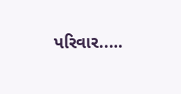પરિવાર..…